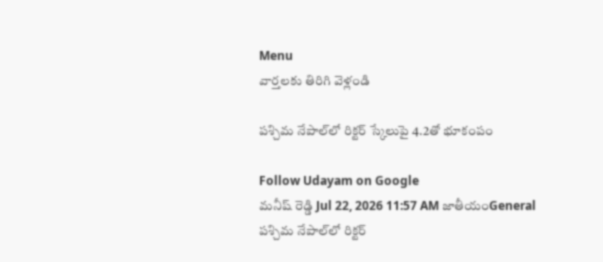Menu
వార్తలకు తిరిగి వెళ్లండి

పశ్చిమ నేపాల్‌లో రిక్టర్ స్కేలుపై 4.2తో భూకంపం

Follow Udayam on Google
మనీష్ రెడ్డి Jul 22, 2026 11:57 AM జాతీయంGeneral
పశ్చిమ నేపాల్‌లో రిక్టర్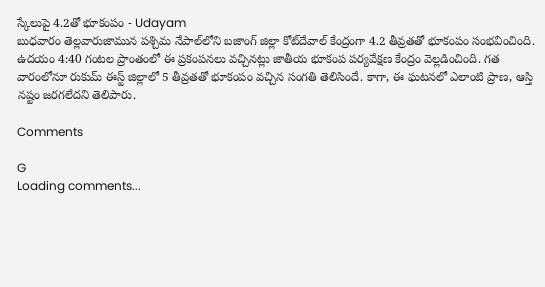స్కేలుపై 4.2తో భూకంపం - Udayam
బుధవారం తెల్లవారుజామున పశ్చిమ నేపాల్‌లోని బజాంగ్ జిల్లా కోట్‌దేవాల్ కేంద్రంగా 4.2 తీవ్రతతో భూకంపం సంభవించింది. ఉదయం 4:40 గంటల ప్రాంతంలో ఈ ప్రకంపనలు వచ్చినట్లు జాతీయ భూకంప పర్యవేక్షణ కేంద్రం వెల్లడించింది. గత వారంలోనూ రుకుమ్ ఈస్ట్ జిల్లాలో 5 తీవ్రతతో భూకంపం వచ్చిన సంగతి తెలిసిందే. కాగా, ఈ ఘటనలో ఎలాంటి ప్రాణ, ఆస్తి నష్టం జరగలేదని తెలిపారు.

Comments

G
Loading comments...